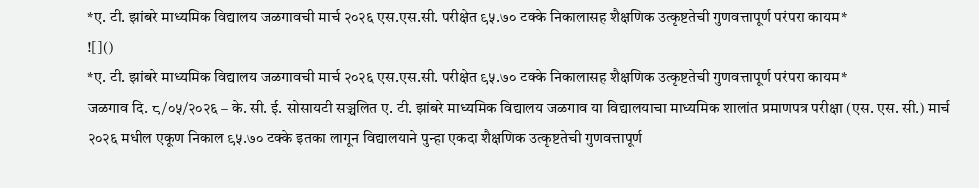*ए. टी. झांबरे माध्यमिक विद्यालय जळगावची मार्च २०२६ एस.एस.सी. परीक्षेत ९५.७० टक्के निकालासह शैक्षणिक उत्कृष्टतेची गुणवत्तापूर्ण परंपरा कायम*
![]()
*ए. टी. झांबरे माध्यमिक विद्यालय जळगावची मार्च २०२६ एस.एस.सी. परीक्षेत ९५.७० टक्के निकालासह शैक्षणिक उत्कृष्टतेची गुणवत्तापूर्ण परंपरा कायम*
जळगाव दि. ८/०५/२०२६ – के. सी. ई. सोसायटी सञ्चलित ए. टी. झांबरे माध्यमिक विद्यालय जळगाव या विद्यालयाचा माध्यमिक शालांत प्रमाणपत्र परीक्षा (एस. एस. सी.) मार्च २०२६ मधील एकूण निकाल ९५.७० टक्के इतका लागून विद्यालयाने पुन्हा एकदा शैक्षणिक उत्कृष्टतेची गुणवत्तापूर्ण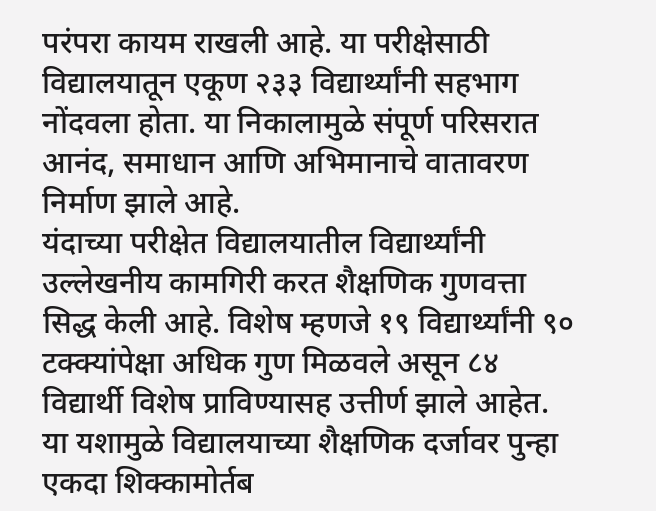परंपरा कायम राखली आहे. या परीक्षेसाठी विद्यालयातून एकूण २३३ विद्यार्थ्यांनी सहभाग नोंदवला होता. या निकालामुळे संपूर्ण परिसरात आनंद, समाधान आणि अभिमानाचे वातावरण निर्माण झाले आहे.
यंदाच्या परीक्षेत विद्यालयातील विद्यार्थ्यांनी उल्लेखनीय कामगिरी करत शैक्षणिक गुणवत्ता सिद्ध केली आहे. विशेष म्हणजे १९ विद्यार्थ्यांनी ९० टक्क्यांपेक्षा अधिक गुण मिळवले असून ८४ विद्यार्थी विशेष प्राविण्यासह उत्तीर्ण झाले आहेत. या यशामुळे विद्यालयाच्या शैक्षणिक दर्जावर पुन्हा एकदा शिक्कामोर्तब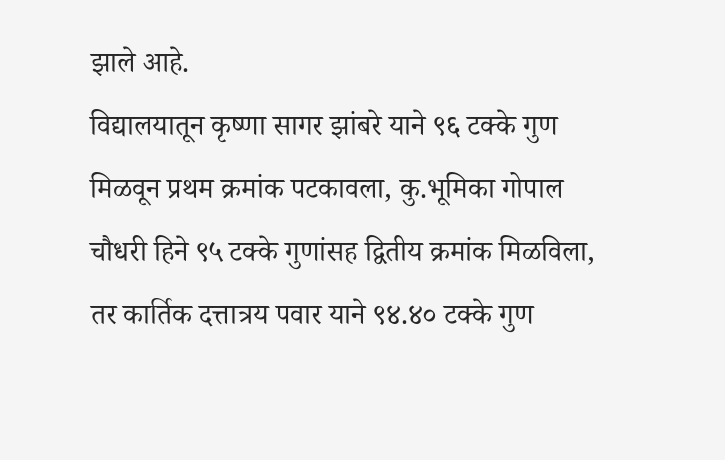झाले आहे.
विद्यालयातून कृष्णा सागर झांबरे याने ९६ टक्के गुण मिळवून प्रथम क्रमांक पटकावला, कु.भूमिका गोपाल चौधरी हिने ९५ टक्के गुणांसह द्वितीय क्रमांक मिळविला, तर कार्तिक दत्तात्रय पवार याने ९४.४० टक्के गुण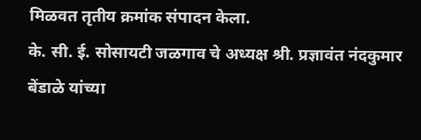मिळवत तृतीय क्रमांक संपादन केला.
के. सी. ई. सोसायटी जळगाव चे अध्यक्ष श्री. प्रज्ञावंत नंदकुमार बेंडाळे यांच्या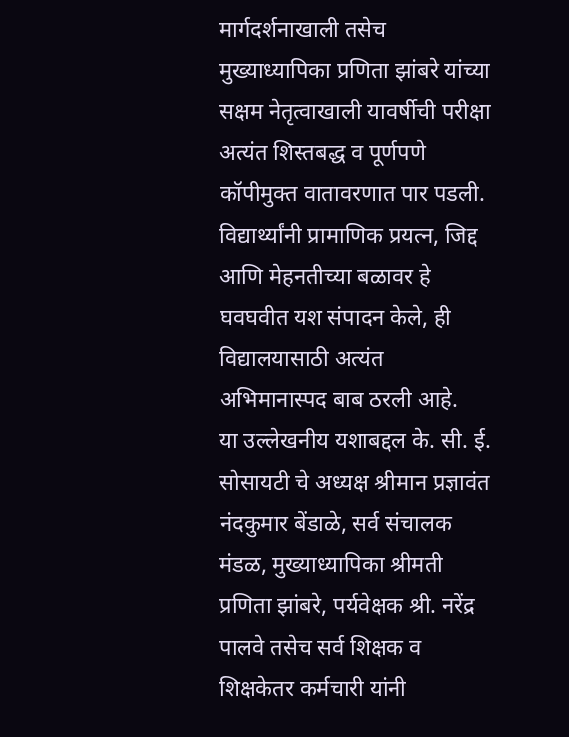मार्गदर्शनाखाली तसेच मुख्याध्यापिका प्रणिता झांबरे यांच्या सक्षम नेतृत्वाखाली यावर्षीची परीक्षा अत्यंत शिस्तबद्ध व पूर्णपणे कॉपीमुक्त वातावरणात पार पडली. विद्यार्थ्यांनी प्रामाणिक प्रयत्न, जिद्द आणि मेहनतीच्या बळावर हे घवघवीत यश संपादन केले, ही विद्यालयासाठी अत्यंत अभिमानास्पद बाब ठरली आहे.
या उल्लेखनीय यशाबद्दल के. सी. ई. सोसायटी चे अध्यक्ष श्रीमान प्रज्ञावंत नंदकुमार बेंडाळे, सर्व संचालक मंडळ, मुख्याध्यापिका श्रीमती प्रणिता झांबरे, पर्यवेक्षक श्री. नरेंद्र पालवे तसेच सर्व शिक्षक व शिक्षकेतर कर्मचारी यांनी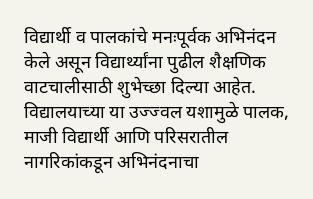विद्यार्थी व पालकांचे मनःपूर्वक अभिनंदन केले असून विद्यार्थ्यांना पुढील शैक्षणिक वाटचालीसाठी शुभेच्छा दिल्या आहेत.
विद्यालयाच्या या उज्ज्वल यशामुळे पालक, माजी विद्यार्थी आणि परिसरातील नागरिकांकडून अभिनंदनाचा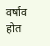वर्षाव होत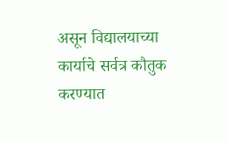असून विद्यालयाच्या कार्याचे सर्वत्र कौतुक करण्यात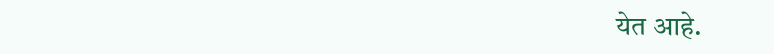येत आहे.